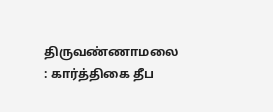திருவண்ணாமலை : கார்த்திகை தீப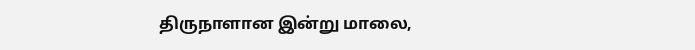திருநாளான இன்று மாலை,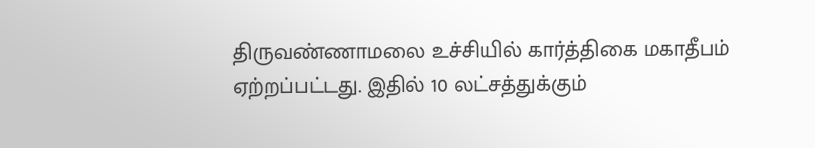திருவண்ணாமலை உச்சியில் கார்த்திகை மகாதீபம் ஏற்றப்பட்டது. இதில் 10 லட்சத்துக்கும்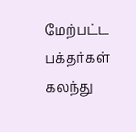மேற்பட்ட பக்தர்கள் கலந்து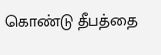கொண்டு தீபத்தை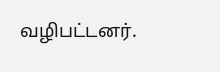வழிபட்டனர்.